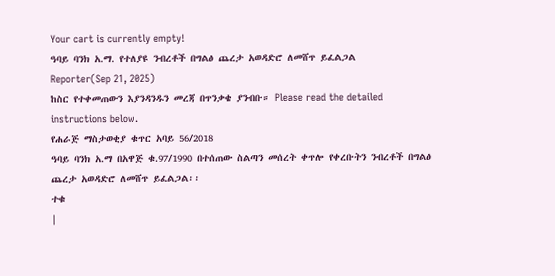Your cart is currently empty!
ዓባይ ባንክ አ.ማ. የተለያዩ ንብረቶች በግልፅ ጨረታ አወዳድሮ ለመሸጥ ይፈልጋል
Reporter(Sep 21, 2025)
ከስር የተቀመጠውን እያንዳንዱን መረጃ በጥንቃቄ ያንብቡ። Please read the detailed instructions below.
የሐራጅ ማስታወቂያ ቁጥር አባይ 56/2018
ዓባይ ባንክ አ.ማ በአዋጅ ቁ.97/1990 በተሰጠው ስልጣን መሰረት ቀጥሎ የቀረቡትን ንብረቶች በግልፅ ጨረታ አወዳድሮ ለመሸጥ ይፈልጋል፡፡
ተቁ
|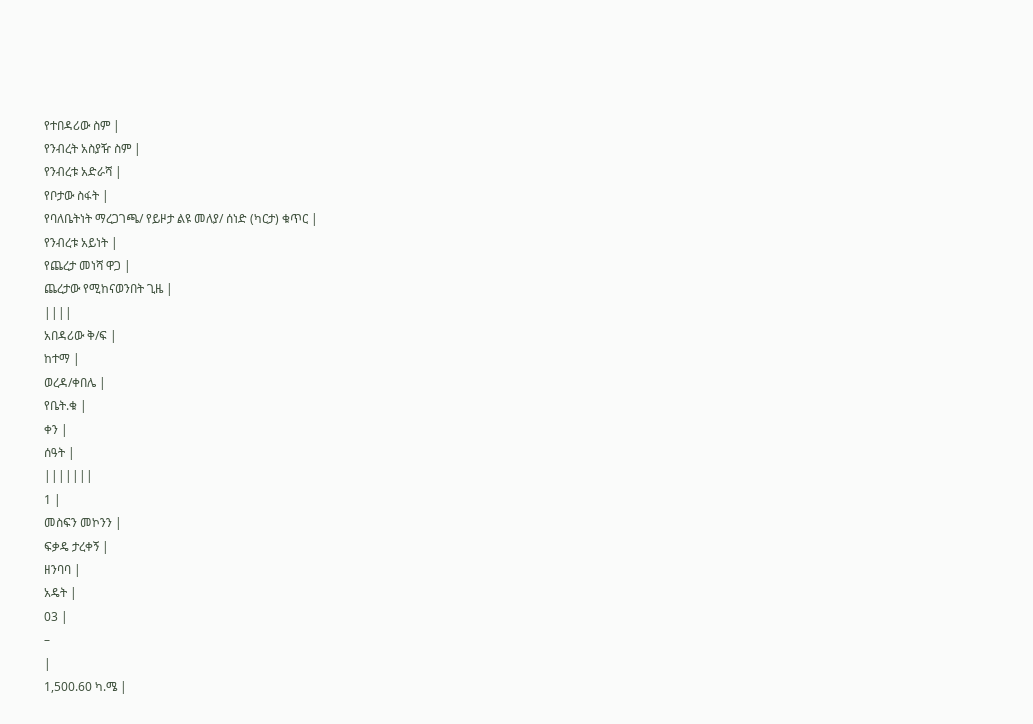የተበዳሪው ስም |
የንብረት አስያዥ ስም |
የንብረቱ አድራሻ |
የቦታው ስፋት |
የባለቤትነት ማረጋገጫ/ የይዞታ ልዩ መለያ/ ሰነድ (ካርታ) ቁጥር |
የንብረቱ አይነት |
የጨረታ መነሻ ዋጋ |
ጨረታው የሚከናወንበት ጊዜ |
||||
አበዳሪው ቅ/ፍ |
ከተማ |
ወረዳ/ቀበሌ |
የቤት.ቁ |
ቀን |
ሰዓት |
|||||||
1 |
መስፍን መኮንን |
ፍቃዴ ታረቀኝ |
ዘንባባ |
አዴት |
03 |
–
|
1,500.60 ካ.ሜ |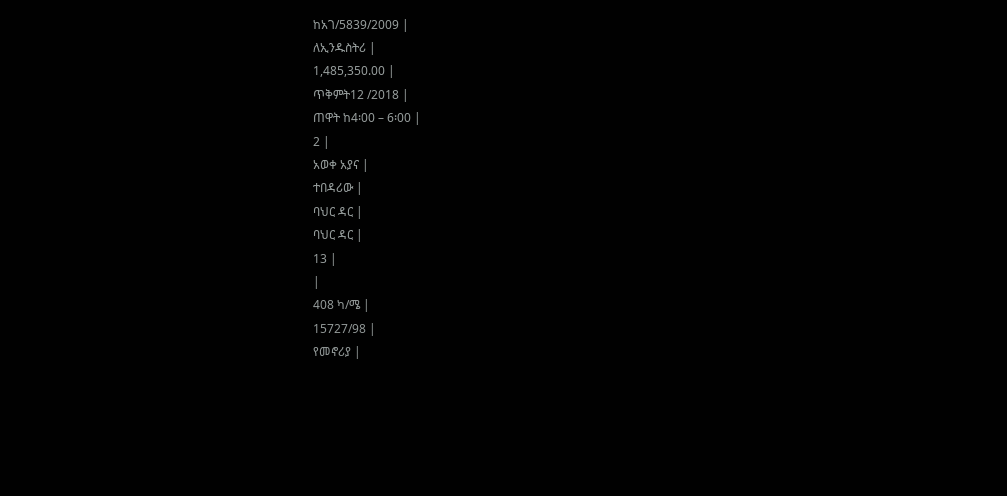ከአገ/5839/2009 |
ለኢንዱስትሪ |
1,485,350.00 |
ጥቅምት12 /2018 |
ጠዋት ከ4፡00 – 6፡00 |
2 |
አወቀ አያና |
ተበዳሪው |
ባህር ዳር |
ባህር ዳር |
13 |
|
408 ካ/ሜ |
15727/98 |
የመኖሪያ |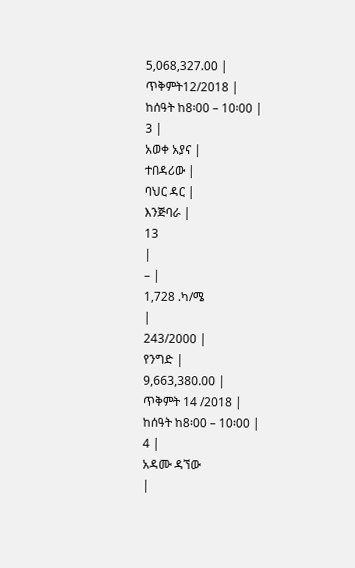5,068,327.00 |
ጥቅምት12/2018 |
ከሰዓት ከ8፡00 – 10፡00 |
3 |
አወቀ አያና |
ተበዳሪው |
ባህር ዳር |
እንጅባራ |
13
|
– |
1,728 .ካ/ሜ
|
243/2000 |
የንግድ |
9,663,380.00 |
ጥቅምት 14 /2018 |
ከሰዓት ከ8፡00 – 10፡00 |
4 |
አዳሙ ዳኘው
|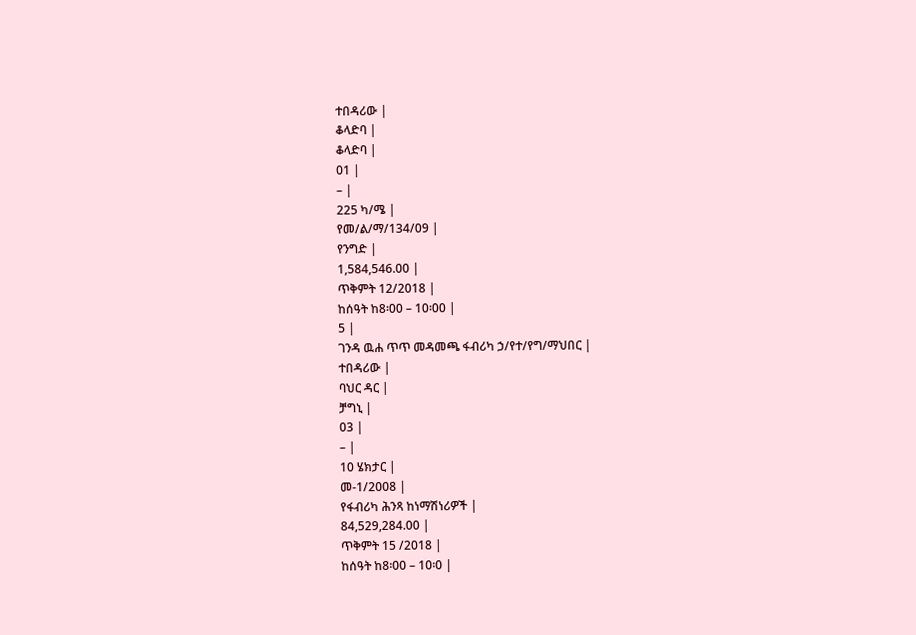ተበዳሪው |
ቆላድባ |
ቆላድባ |
01 |
– |
225 ካ/ሜ |
የመ/ል/ማ/134/09 |
የንግድ |
1,584,546.00 |
ጥቅምት 12/2018 |
ከሰዓት ከ8፡00 – 10፡00 |
5 |
ገንዳ ዉሐ ጥጥ መዳመጫ ፋብሪካ ኃ/የተ/የግ/ማህበር |
ተበዳሪው |
ባህር ዳር |
ቻግኒ |
03 |
– |
10 ሄክታር |
መ-1/2008 |
የፋብሪካ ሕንጻ ከነማሽነሪዎች |
84,529,284.00 |
ጥቅምት 15 /2018 |
ከሰዓት ከ8፡00 – 10፡0 |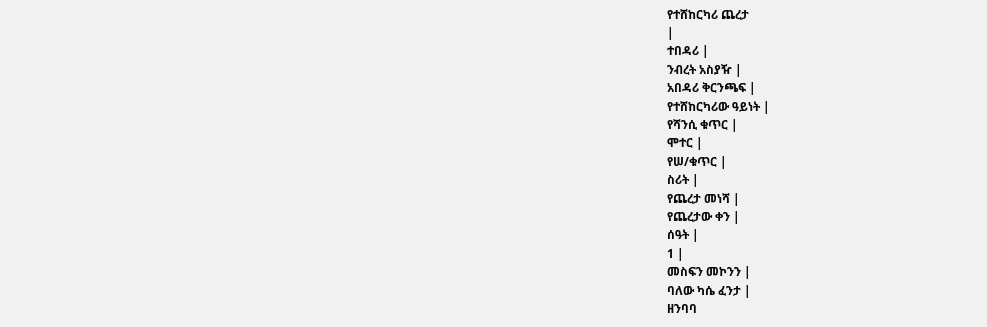የተሸከርካሪ ጨረታ
|
ተበዳሪ |
ንብረት አስያዥ |
አበዳሪ ቅርንጫፍ |
የተሸከርካሪው ዓይነት |
የሻንሲ ቁጥር |
ሞተር |
የሠ/ቁጥር |
ስሪት |
የጨረታ መነሻ |
የጨረታው ቀን |
ሰዓት |
1 |
መስፍን መኮንን |
ባለው ካሴ ፈንታ |
ዘንባባ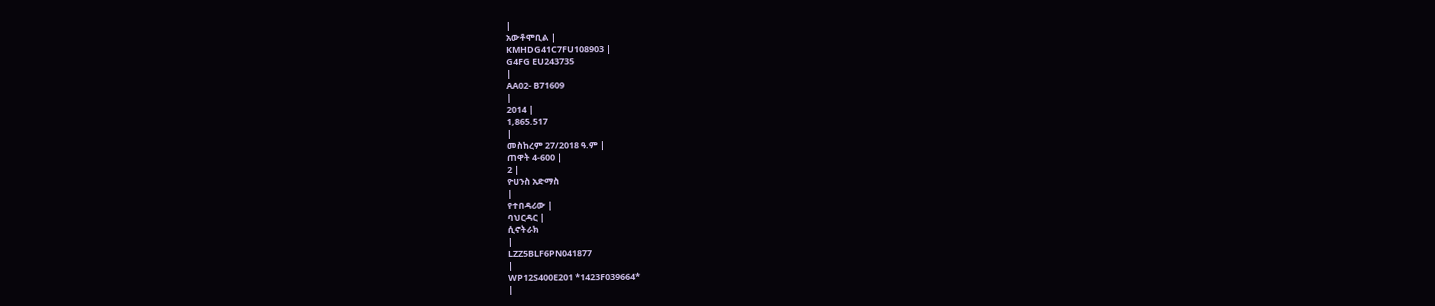|
አውቶሞቢል |
KMHDG41C7FU108903 |
G4FG EU243735
|
AA02- B71609
|
2014 |
1,865.517
|
መስከረም 27/2018 ዓ.ም |
ጠዋት 4-600 |
2 |
ዮሀንስ አድማስ
|
የተበዳሪው |
ባህርዳር |
ሲኖትራክ
|
LZZ5BLF6PN041877
|
WP12S400E201 *1423F039664*
|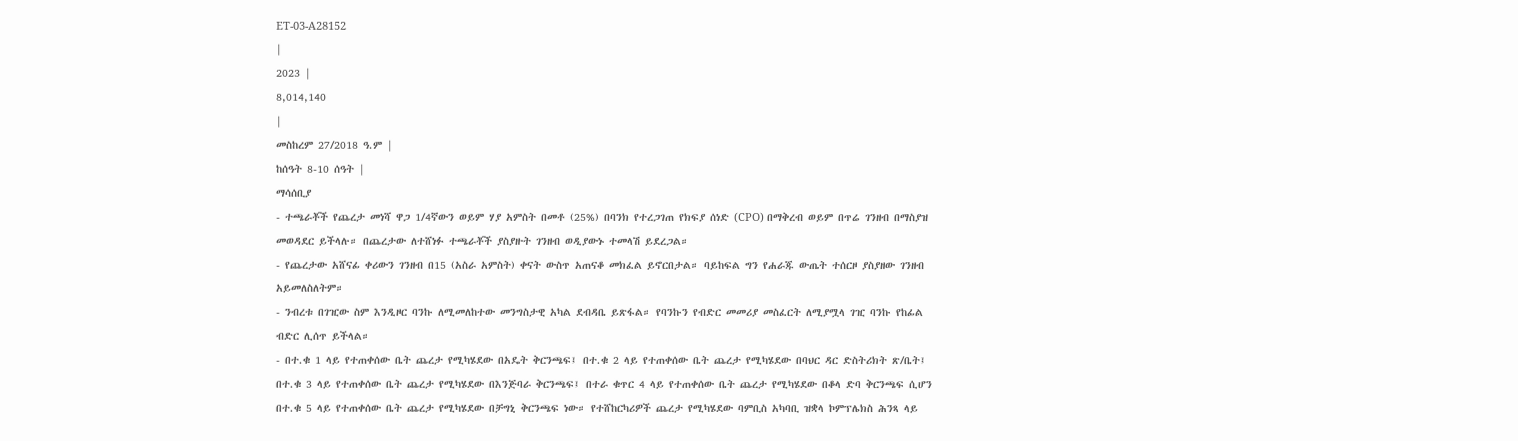ET-03-A28152
|
2023 |
8,014,140
|
መስከረም 27/2018 ዓ.ም |
ከሰዓት 8-10 ሰዓት |
ማሳሰቢያ
- ተጫራቾች የጨረታ መነሻ ዋጋ 1/4ኛውን ወይም ሃያ አምስት በመቶ (25%) በባንክ የተረጋገጠ የክፍያ ሰነድ (CPO) በማቅረብ ወይም በጥሬ ገንዘብ በማስያዝ መወዳደር ይችላሉ። በጨረታው ለተሸነፉ ተጫራቾች ያስያዙት ገንዘብ ወዲያውኑ ተመላሽ ይደረጋል።
- የጨረታው አሸናፊ ቀሪውን ገንዘብ በ15 (አስራ አምስት) ቀናት ውስጥ አጠናቆ መክፈል ይኖርበታል። ባይከፍል ግን የሐራጁ ውጤት ተሰርዞ ያስያዘው ገንዘብ አይመለስለትም።
- ንብረቱ በገዢው ስም እንዲዞር ባንኩ ለሚመለከተው መንግስታዊ አካል ደብዳቤ ይጽፋል። የባንኩን የብድር መመሪያ መስፈርት ለሚያሟላ ገዢ ባንኩ የከፊል ብድር ሊሰጥ ይችላል።
- በተ.ቁ 1 ላይ የተጠቀሰው ቤት ጨረታ የሚካሄደው በአዴት ቅርንጫፍ፤ በተ.ቁ 2 ላይ የተጠቀሰው ቤት ጨረታ የሚካሄደው በባህር ዳር ድስትሪክት ጽ/ቤት፤ በተ.ቁ 3 ላይ የተጠቀሰው ቤት ጨረታ የሚካሄደው በእንጅባራ ቅርንጫፍ፤ በተራ ቁጥር 4 ላይ የተጠቀሰው ቤት ጨረታ የሚካሄደው በቆላ ድባ ቅርንጫፍ ሲሆን በተ.ቁ 5 ላይ የተጠቀሰው ቤት ጨረታ የሚካሄደው በቻግኒ ቅርንጫፍ ነው። የተሸከርካሪዎች ጨረታ የሚካሄደው ባምቢስ አካባቢ ዝቋላ ኮምፕሌክስ ሕንጻ ላይ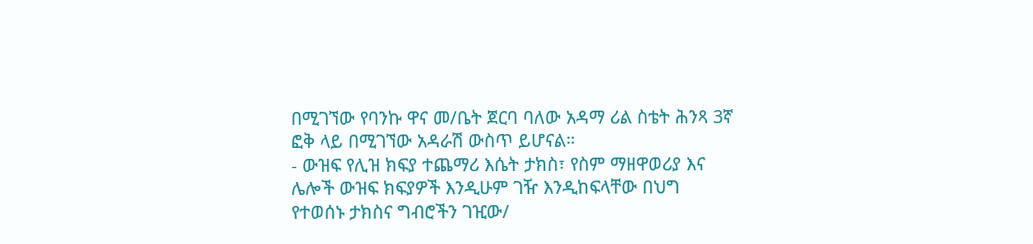በሚገኘው የባንኩ ዋና መ/ቤት ጀርባ ባለው አዳማ ሪል ስቴት ሕንጻ 3ኛ ፎቅ ላይ በሚገኘው አዳራሽ ውስጥ ይሆናል።
- ውዝፍ የሊዝ ክፍያ ተጨማሪ እሴት ታክስ፣ የስም ማዘዋወሪያ እና ሌሎች ውዝፍ ክፍያዎች እንዲሁም ገዥ እንዲከፍላቸው በህግ የተወሰኑ ታክስና ግብሮችን ገዢው/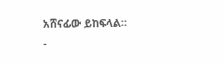አሸናፊው ይከፍላል።
-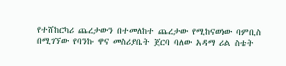የተሸከርካሪ ጨረታውን በተመለከተ ጨረታው የሚከናወነው ባምቢስ በሚገኘው የባንኩ ዋና መስሪያቤት ጀርባ ባለው አዳማ ሪል ስቴት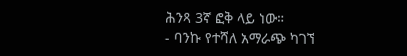ሕንጻ 3ኛ ፎቅ ላይ ነው።
- ባንኩ የተሻለ አማራጭ ካገኘ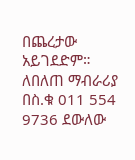በጨረታው አይገደድም።
ለበለጠ ማብራሪያ በስ.ቁ 011 554 9736 ደውለው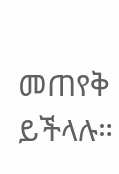መጠየቅ ይችላሉ።